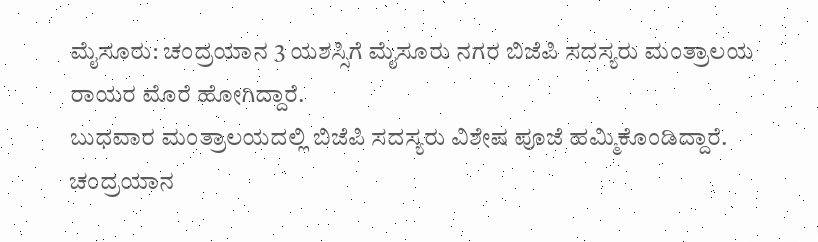ಮೈಸೂರು: ಚಂದ್ರಯಾನ 3 ಯಶಸ್ಸಿಗೆ ಮೈಸೂರು ನಗರ ಬಿಜೆಪಿ ಸದಸ್ಯರು ಮಂತ್ರಾಲಯ ರಾಯರ ಮೊರೆ ಹೋಗಿದ್ದಾರೆ.
ಬುಧವಾರ ಮಂತ್ರಾಲಯದಲ್ಲಿ ಬಿಜೆಪಿ ಸದಸ್ಯರು ವಿಶೇಷ ಪೂಜೆ ಹಮ್ಮಿಕೊಂಡಿದ್ದಾರೆ.
ಚಂದ್ರಯಾನ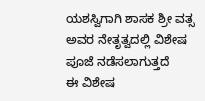ಯಶಸ್ವಿಗಾಗಿ ಶಾಸಕ ಶ್ರೀ ವತ್ಸ ಅವರ ನೇತೃತ್ವದಲ್ಲಿ ವಿಶೇಷ ಪೂಜೆ ನಡೆಸಲಾಗುತ್ತದೆ
ಈ ವಿಶೇಷ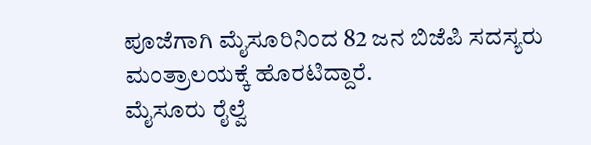ಪೂಜೆಗಾಗಿ ಮೈಸೂರಿನಿಂದ 82 ಜನ ಬಿಜೆಪಿ ಸದಸ್ಯರು ಮಂತ್ರಾಲಯಕ್ಕೆ ಹೊರಟಿದ್ದಾರೆ.
ಮೈಸೂರು ರೈಲ್ವೆ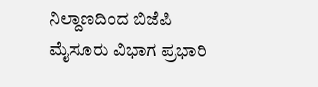ನಿಲ್ದಾಣದಿಂದ ಬಿಜೆಪಿ ಮೈಸೂರು ವಿಭಾಗ ಪ್ರಭಾರಿ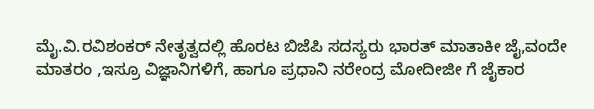ಮೈ.ವಿ.ರವಿಶಂಕರ್ ನೇತೃತ್ವದಲ್ಲಿ ಹೊರಟ ಬಿಜೆಪಿ ಸದಸ್ಯರು ಭಾರತ್ ಮಾತಾಕೀ ಜೈ,ವಂದೇ ಮಾತರಂ ,ಇಸ್ರೂ ವಿಜ್ಞಾನಿಗಳಿಗೆ, ಹಾಗೂ ಪ್ರಧಾನಿ ನರೇಂದ್ರ ಮೋದೀಜೀ ಗೆ ಜೈಕಾರ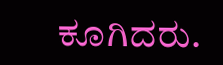ಕೂಗಿದರು.